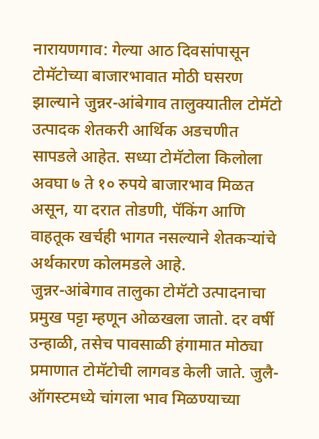नारायणगाव: गेल्या आठ दिवसांपासून टोमॅटोच्या बाजारभावात मोठी घसरण झाल्याने जुन्नर-आंबेगाव तालुक्यातील टोमॅटो उत्पादक शेतकरी आर्थिक अडचणीत सापडले आहेत. सध्या टोमॅटोला किलोला अवघा ७ ते १० रुपये बाजारभाव मिळत असून, या दरात तोडणी, पॅकिंग आणि वाहतूक खर्चही भागत नसल्याने शेतकऱ्यांचे अर्थकारण कोलमडले आहे.
जुन्नर-आंबेगाव तालुका टोमॅटो उत्पादनाचा प्रमुख पट्टा म्हणून ओळखला जातो. दर वर्षी उन्हाळी, तसेच पावसाळी हंगामात मोठ्या प्रमाणात टोमॅटोची लागवड केली जाते. जुलै-ऑगस्टमध्ये चांगला भाव मिळण्याच्या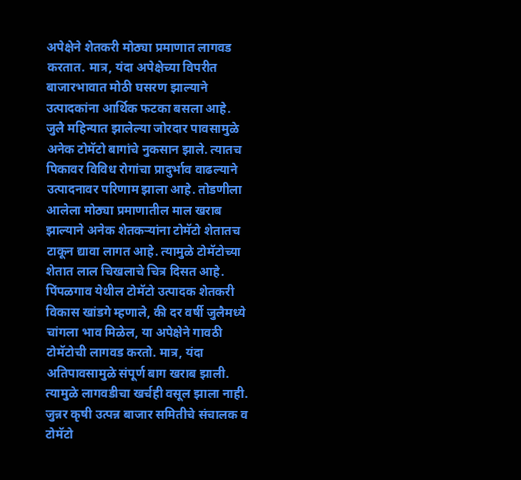अपेक्षेने शेतकरी मोठ्या प्रमाणात लागवड करतात. मात्र, यंदा अपेक्षेच्या विपरीत बाजारभावात मोठी घसरण झाल्याने उत्पादकांना आर्थिक फटका बसला आहे.
जुलै महिन्यात झालेल्या जोरदार पावसामुळे अनेक टोमॅटो बागांचे नुकसान झाले. त्यातच पिकावर विविध रोगांचा प्रादुर्भाव वाढल्याने उत्पादनावर परिणाम झाला आहे. तोडणीला आलेला मोठ्या प्रमाणातील माल खराब झाल्याने अनेक शेतकऱ्यांना टोमॅटो शेतातच टाकून द्यावा लागत आहे. त्यामुळे टोमॅटोच्या शेतात लाल चिखलाचे चित्र दिसत आहे.
पिंपळगाव येथील टोमॅटो उत्पादक शेतकरी विकास खांडगे म्हणाले, की दर वर्षी जुलैमध्ये चांगला भाव मिळेल, या अपेक्षेने गावठी टोमॅटोची लागवड करतो. मात्र, यंदा अतिपावसामुळे संपूर्ण बाग खराब झाली. त्यामुळे लागवडीचा खर्चही वसूल झाला नाही.
जुन्नर कृषी उत्पन्न बाजार समितीचे संचालक व टोमॅटो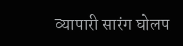व्यापारी सारंग घोलप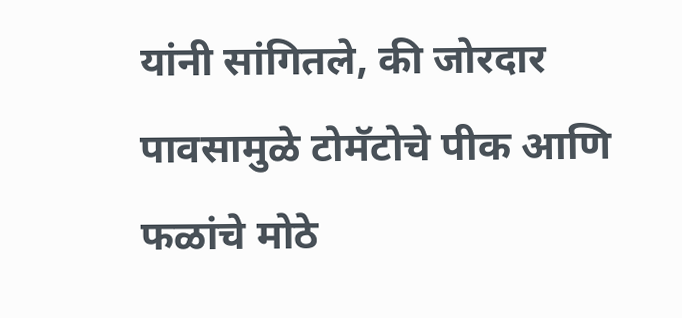यांनी सांगितले, की जोरदार पावसामुळे टोमॅटोचे पीक आणि फळांचे मोठे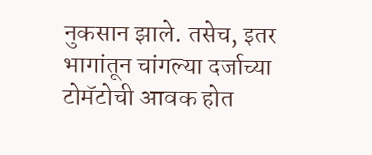नुकसान झाले. तसेच, इतर भागांतून चांगल्या दर्जाच्या टोमॅटोची आवक होत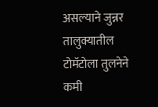असल्याने जुन्नर तालुक्यातील टोमॅटोला तुलनेने कमी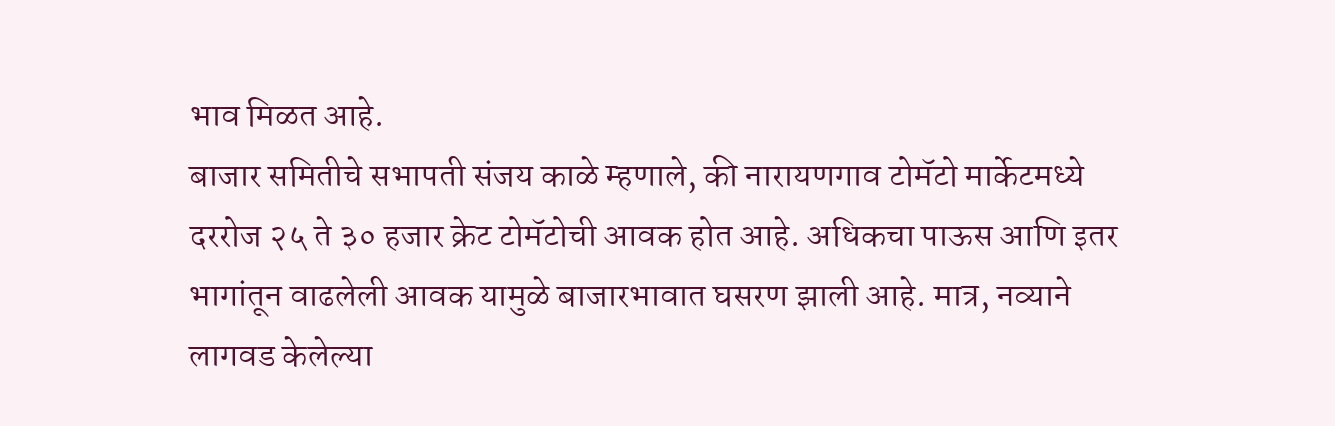भाव मिळत आहे.
बाजार समितीचे सभापती संजय काळे म्हणाले, की नारायणगाव टोमॅटो मार्केटमध्ये दररोज २५ ते ३० हजार क्रेट टोमॅटोची आवक होत आहे. अधिकचा पाऊस आणि इतर भागांतून वाढलेली आवक यामुळे बाजारभावात घसरण झाली आहे. मात्र, नव्याने लागवड केलेल्या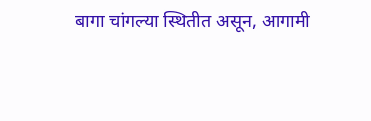बागा चांगल्या स्थितीत असून, आगामी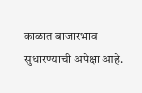काळात बाजारभाव सुधारण्याची अपेक्षा आहे.